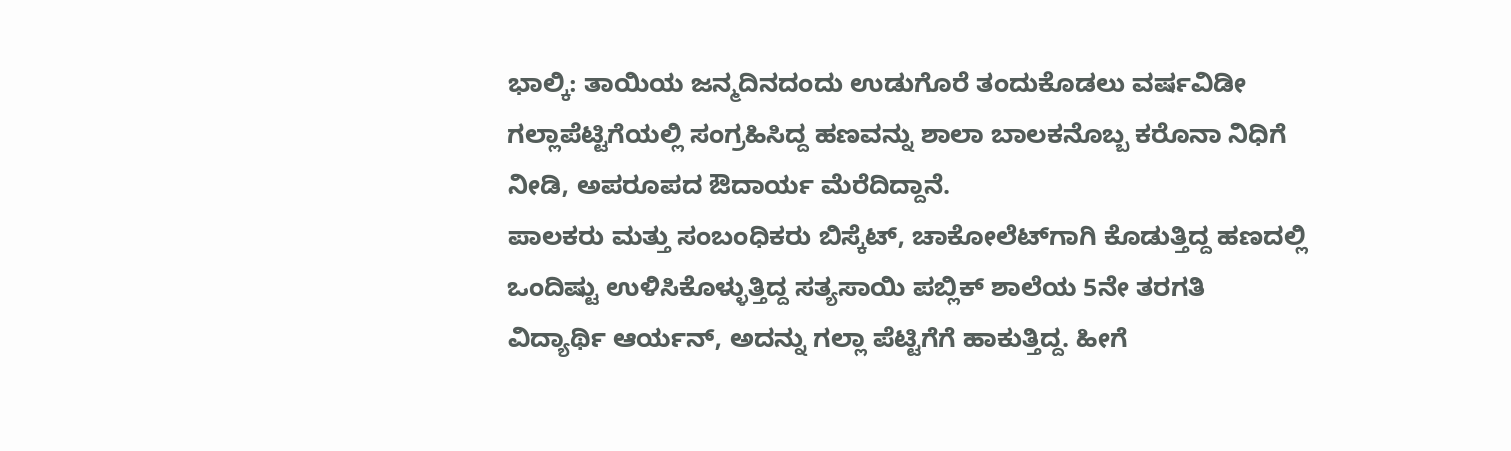ಭಾಲ್ಕಿ: ತಾಯಿಯ ಜನ್ಮದಿನದಂದು ಉಡುಗೊರೆ ತಂದುಕೊಡಲು ವರ್ಷವಿಡೀ ಗಲ್ಲಾಪೆಟ್ಟಿಗೆಯಲ್ಲಿ ಸಂಗ್ರಹಿಸಿದ್ದ ಹಣವನ್ನು ಶಾಲಾ ಬಾಲಕನೊಬ್ಬ ಕರೊನಾ ನಿಧಿಗೆ ನೀಡಿ, ಅಪರೂಪದ ಔದಾರ್ಯ ಮೆರೆದಿದ್ದಾನೆ.
ಪಾಲಕರು ಮತ್ತು ಸಂಬಂಧಿಕರು ಬಿಸ್ಕೆಟ್, ಚಾಕೋಲೆಟ್‌ಗಾಗಿ ಕೊಡುತ್ತಿದ್ದ ಹಣದಲ್ಲಿ ಒಂದಿಷ್ಟು ಉಳಿಸಿಕೊಳ್ಳುತ್ತಿದ್ದ ಸತ್ಯಸಾಯಿ ಪಬ್ಲಿಕ್ ಶಾಲೆಯ 5ನೇ ತರಗತಿ ವಿದ್ಯಾರ್ಥಿ ಆರ್ಯನ್, ಅದನ್ನು ಗಲ್ಲಾ ಪೆಟ್ಟಿಗೆಗೆ ಹಾಕುತ್ತಿದ್ದ. ಹೀಗೆ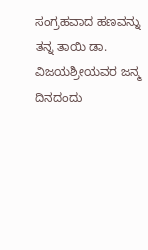ಸಂಗ್ರಹವಾದ ಹಣವನ್ನು ತನ್ನ ತಾಯಿ ಡಾ. ವಿಜಯಶ್ರೀಯವರ ಜನ್ಮ ದಿನದಂದು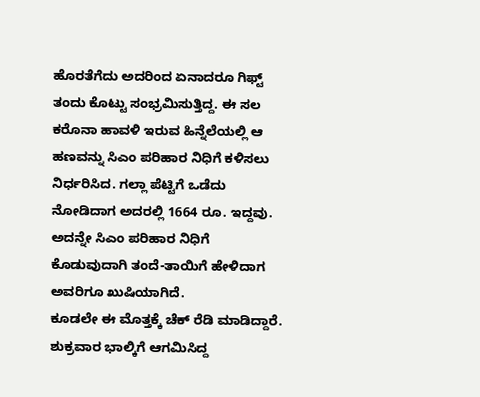ಹೊರತೆಗೆದು ಅದರಿಂದ ಏನಾದರೂ ಗಿಫ್ಟ್ ತಂದು ಕೊಟ್ಟು ಸಂಭ್ರಮಿಸುತ್ತಿದ್ದ. ಈ ಸಲ ಕರೊನಾ ಹಾವಳಿ ಇರುವ ಹಿನ್ನೆಲೆಯಲ್ಲಿ ಆ ಹಣವನ್ನು ಸಿಎಂ ಪರಿಹಾರ ನಿಧಿಗೆ ಕಳಿಸಲು ನಿರ್ಧರಿಸಿದ. ಗಲ್ಲಾ ಪೆಟ್ಟಿಗೆ ಒಡೆದು ನೋಡಿದಾಗ ಅದರಲ್ಲಿ 1664 ರೂ. ಇದ್ದವು. ಅದನ್ನೇ ಸಿಎಂ ಪರಿಹಾರ ನಿಧಿಗೆ ಕೊಡುವುದಾಗಿ ತಂದೆ-ತಾಯಿಗೆ ಹೇಳಿದಾಗ ಅವರಿಗೂ ಖುಷಿಯಾಗಿದೆ.
ಕೂಡಲೇ ಈ ಮೊತ್ತಕ್ಕೆ ಚೆಕ್ ರೆಡಿ ಮಾಡಿದ್ದಾರೆ. ಶುಕ್ರವಾರ ಭಾಲ್ಕಿಗೆ ಆಗಮಿಸಿದ್ದ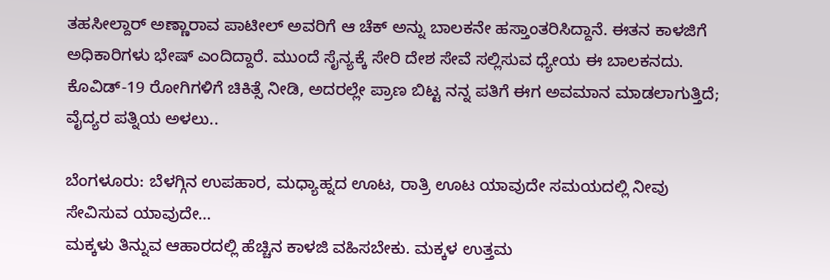ತಹಸೀಲ್ದಾರ್ ಅಣ್ಣಾರಾವ ಪಾಟೀಲ್ ಅವರಿಗೆ ಆ ಚೆಕ್ ಅನ್ನು ಬಾಲಕನೇ ಹಸ್ತಾಂತರಿಸಿದ್ದಾನೆ. ಈತನ ಕಾಳಜಿಗೆ ಅಧಿಕಾರಿಗಳು ಭೇಷ್ ಎಂದಿದ್ದಾರೆ. ಮುಂದೆ ಸೈನ್ಯಕ್ಕೆ ಸೇರಿ ದೇಶ ಸೇವೆ ಸಲ್ಲಿಸುವ ಧ್ಯೇಯ ಈ ಬಾಲಕನದು.
ಕೊವಿಡ್-19 ರೋಗಿಗಳಿಗೆ ಚಿಕಿತ್ಸೆ ನೀಡಿ, ಅದರಲ್ಲೇ ಪ್ರಾಣ ಬಿಟ್ಟ ನನ್ನ ಪತಿಗೆ ಈಗ ಅವಮಾನ ಮಾಡಲಾಗುತ್ತಿದೆ; ವೈದ್ಯರ ಪತ್ನಿಯ ಅಳಲು..

ಬೆಂಗಳೂರು: ಬೆಳಗ್ಗಿನ ಉಪಹಾರ, ಮಧ್ಯಾಹ್ನದ ಊಟ, ರಾತ್ರಿ ಊಟ ಯಾವುದೇ ಸಮಯದಲ್ಲಿ ನೀವು ಸೇವಿಸುವ ಯಾವುದೇ…
ಮಕ್ಕಳು ತಿನ್ನುವ ಆಹಾರದಲ್ಲಿ ಹೆಚ್ಚಿನ ಕಾಳಜಿ ವಹಿಸಬೇಕು. ಮಕ್ಕಳ ಉತ್ತಮ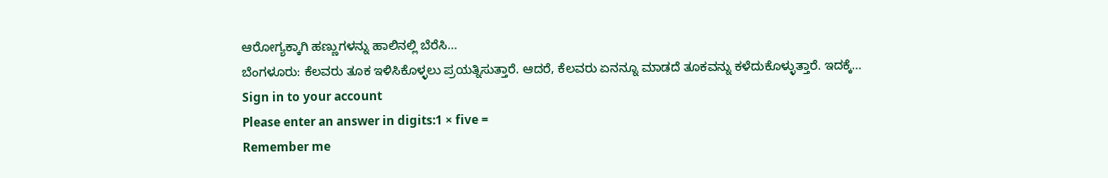ಆರೋಗ್ಯಕ್ಕಾಗಿ ಹಣ್ಣುಗಳನ್ನು ಹಾಲಿನಲ್ಲಿ ಬೆರೆಸಿ…
ಬೆಂಗಳೂರು: ಕೆಲವರು ತೂಕ ಇಳಿಸಿಕೊಳ್ಳಲು ಪ್ರಯತ್ನಿಸುತ್ತಾರೆ. ಆದರೆ, ಕೆಲವರು ಏನನ್ನೂ ಮಾಡದೆ ತೂಕವನ್ನು ಕಳೆದುಕೊಳ್ಳುತ್ತಾರೆ. ಇದಕ್ಕೆ…
Sign in to your account
Please enter an answer in digits:1 × five =
Remember me